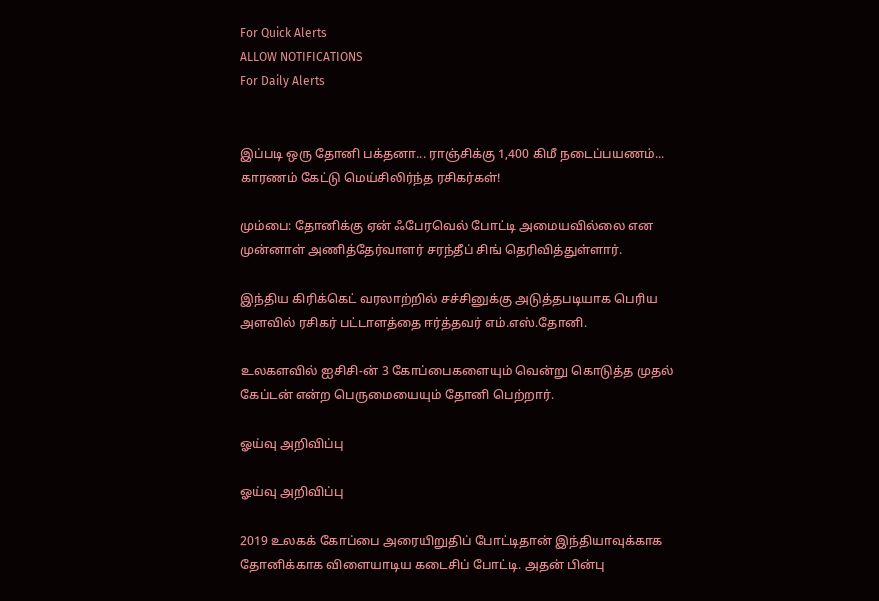For Quick Alerts
ALLOW NOTIFICATIONS
For Daily Alerts


இப்படி ஒரு தோனி பக்தனா... ராஞ்சிக்கு 1,400 கிமீ நடைப்பயணம்... காரணம் கேட்டு மெய்சிலிர்ந்த ரசிகர்கள்!

மும்பை: தோனிக்கு ஏன் ஃபேரவெல் போட்டி அமையவில்லை என முன்னாள் அணித்தேர்வாளர் சரந்தீப் சிங் தெரிவித்துள்ளார்.

இந்திய கிரிக்கெட் வரலாற்றில் சச்சினுக்கு அடுத்தபடியாக பெரிய அளவில் ரசிகர் பட்டாளத்தை ஈர்த்தவர் எம்.எஸ்.தோனி.

உலகளவில் ஐசிசி-ன் 3 கோப்பைகளையும் வென்று கொடுத்த முதல் கேப்டன் என்ற பெருமையையும் தோனி பெற்றார்.

ஓய்வு அறிவிப்பு

ஓய்வு அறிவிப்பு

2019 உலகக் கோப்பை அரையிறுதிப் போட்டிதான் இந்தியாவுக்காக தோனிக்காக விளையாடிய கடைசிப் போட்டி. அதன் பின்பு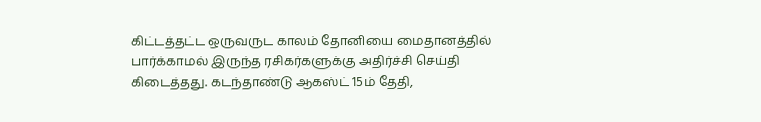கிட்டத்தட்ட ஒருவருட காலம் தோனியை மைதானத்தில் பார்க்காமல் இருந்த ரசிகர்களுக்கு அதிர்ச்சி செய்தி கிடைத்தது. கடந்தாண்டு ஆகஸ்ட் 15ம் தேதி,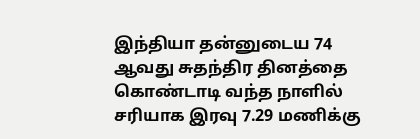இந்தியா தன்னுடைய 74 ஆவது சுதந்திர தினத்தை கொண்டாடி வந்த நாளில் சரியாக இரவு 7.29 மணிக்கு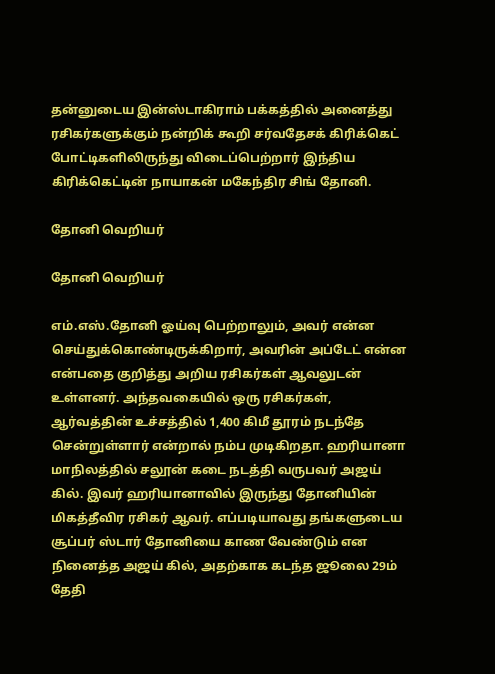தன்னுடைய இன்ஸ்டாகிராம் பக்கத்தில் அனைத்து ரசிகர்களுக்கும் நன்றிக் கூறி சர்வதேசக் கிரிக்கெட் போட்டிகளிலிருந்து விடைப்பெற்றார் இந்திய கிரிக்கெட்டின் நாயாகன் மகேந்திர சிங் தோனி.

தோனி வெறியர்

தோனி வெறியர்

எம்.எஸ்.தோனி ஓய்வு பெற்றாலும், அவர் என்ன செய்துக்கொண்டிருக்கிறார், அவரின் அப்டேட் என்ன என்பதை குறித்து அறிய ரசிகர்கள் ஆவலுடன் உள்ளனர். அந்தவகையில் ஒரு ரசிகர்கள், ஆர்வத்தின் உச்சத்தில் 1,400 கிமீ தூரம் நடந்தே சென்றுள்ளார் என்றால் நம்ப முடிகிறதா. ஹரியானா மாநிலத்தில் சலூன் கடை நடத்தி வருபவர் அஜய் கில். இவர் ஹரியானாவில் இருந்து தோனியின் மிகத்தீவிர ரசிகர் ஆவர். எப்படியாவது தங்களுடைய சூப்பர் ஸ்டார் தோனியை காண வேண்டும் என நினைத்த அஜய் கில், அதற்காக கடந்த ஜூலை 29ம் தேதி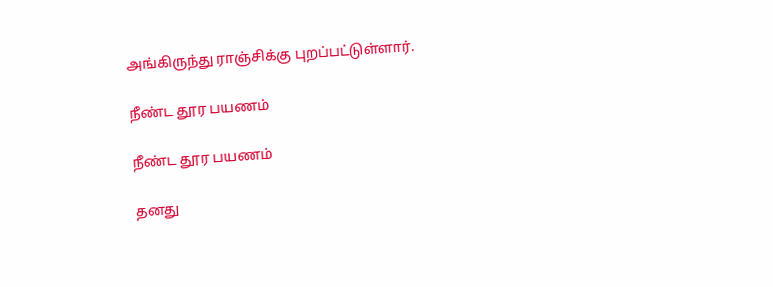அங்கிருந்து ராஞ்சிக்கு புறப்பட்டுள்ளார்.

நீண்ட தூர பயணம்

நீண்ட தூர பயணம்

தனது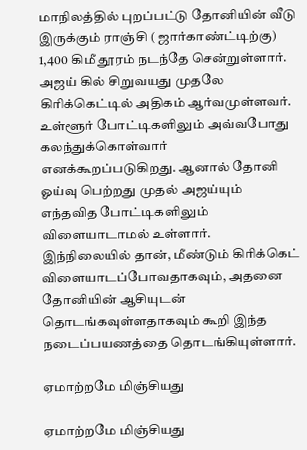மாநிலத்தில் புறப்பட்டு தோனியின் வீடு இருக்கும் ராஞ்சி ( ஜார்காண்ட்டிற்கு) 1,400 கிமீ தூரம் நடந்தே சென்றுள்ளார். அஜய் கில் சிறுவயது முதலே கிரிக்கெட்டில் அதிகம் ஆர்வமுள்ளவர். உள்ளூர் போட்டிகளிலும் அவ்வபோது கலந்துக்கொள்வார் எனக்கூறப்படுகிறது. ஆனால் தோனி ஓய்வு பெற்றது முதல் அஜய்யும் எந்தவித போட்டிகளிலும் விளையாடாமல் உள்ளார். இந்நிலையில் தான், மீண்டும் கிரிக்கெட் விளையாடப்போவதாகவும், அதனை தோனியின் ஆசியுடன் தொடங்கவுள்ளதாகவும் கூறி இந்த நடைப்பயணத்தை தொடங்கியுள்ளார்.

ஏமாற்றமே மிஞ்சியது

ஏமாற்றமே மிஞ்சியது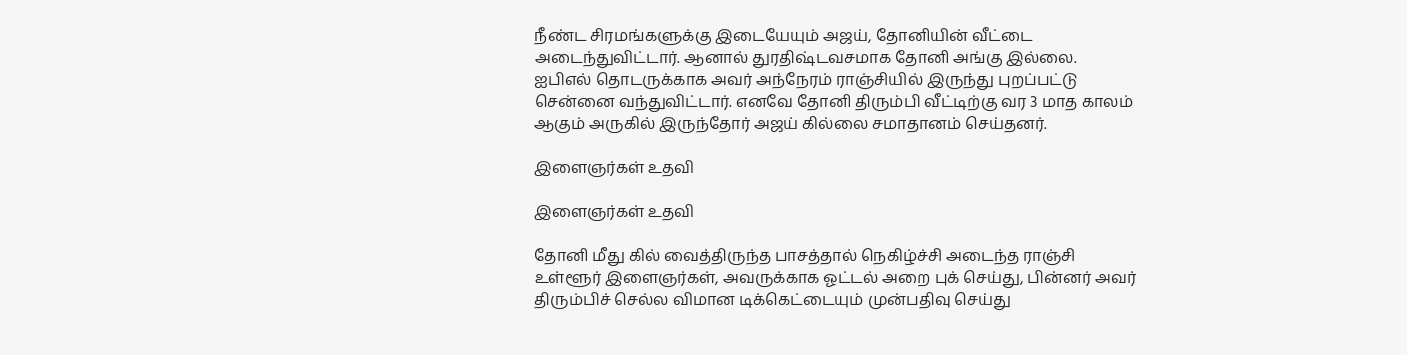நீண்ட சிரமங்களுக்கு இடையேயும் அஜய், தோனியின் வீட்டை அடைந்துவிட்டார். ஆனால் துரதிஷ்டவசமாக தோனி அங்கு இல்லை. ஐபிஎல் தொடருக்காக அவர் அந்நேரம் ராஞ்சியில் இருந்து புறப்பட்டு சென்னை வந்துவிட்டார். எனவே தோனி திரும்பி வீட்டிற்கு வர 3 மாத காலம் ஆகும் அருகில் இருந்தோர் அஜய் கில்லை சமாதானம் செய்தனர்.

இளைஞர்கள் உதவி

இளைஞர்கள் உதவி

தோனி மீது கில் வைத்திருந்த பாசத்தால் நெகிழ்ச்சி அடைந்த ராஞ்சி உள்ளூர் இளைஞர்கள், அவருக்காக ஓட்டல் அறை புக் செய்து, பின்னர் அவர் திரும்பிச் செல்ல விமான டிக்கெட்டையும் முன்பதிவு செய்து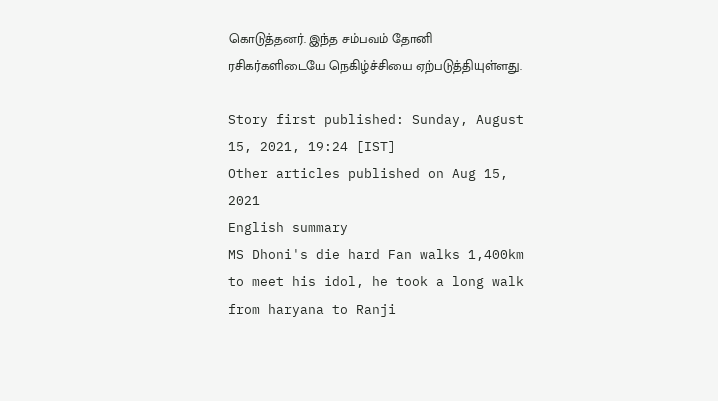கொடுத்தனர். இந்த சம்பவம் தோனி ரசிகர்களிடையே நெகிழ்ச்சியை ஏற்படுத்தியுள்ளது.

Story first published: Sunday, August 15, 2021, 19:24 [IST]
Other articles published on Aug 15, 2021
English summary
MS Dhoni's die hard Fan walks 1,400km to meet his idol, he took a long walk from haryana to Ranji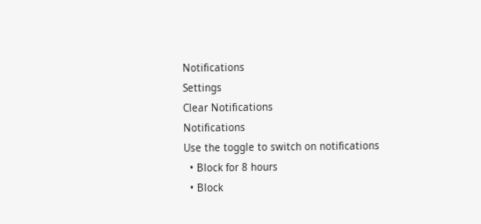Notifications
Settings
Clear Notifications
Notifications
Use the toggle to switch on notifications
  • Block for 8 hours
  • Block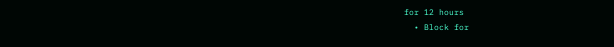for 12 hours
  • Block for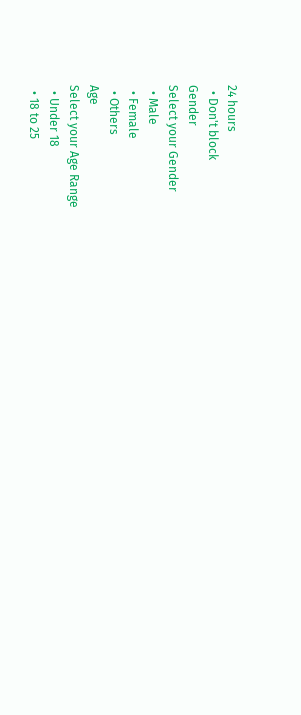24 hours
  • Don't block
Gender
Select your Gender
  • Male
  • Female
  • Others
Age
Select your Age Range
  • Under 18
  • 18 to 25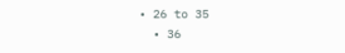• 26 to 35
  • 36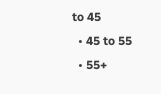to 45
  • 45 to 55
  • 55+